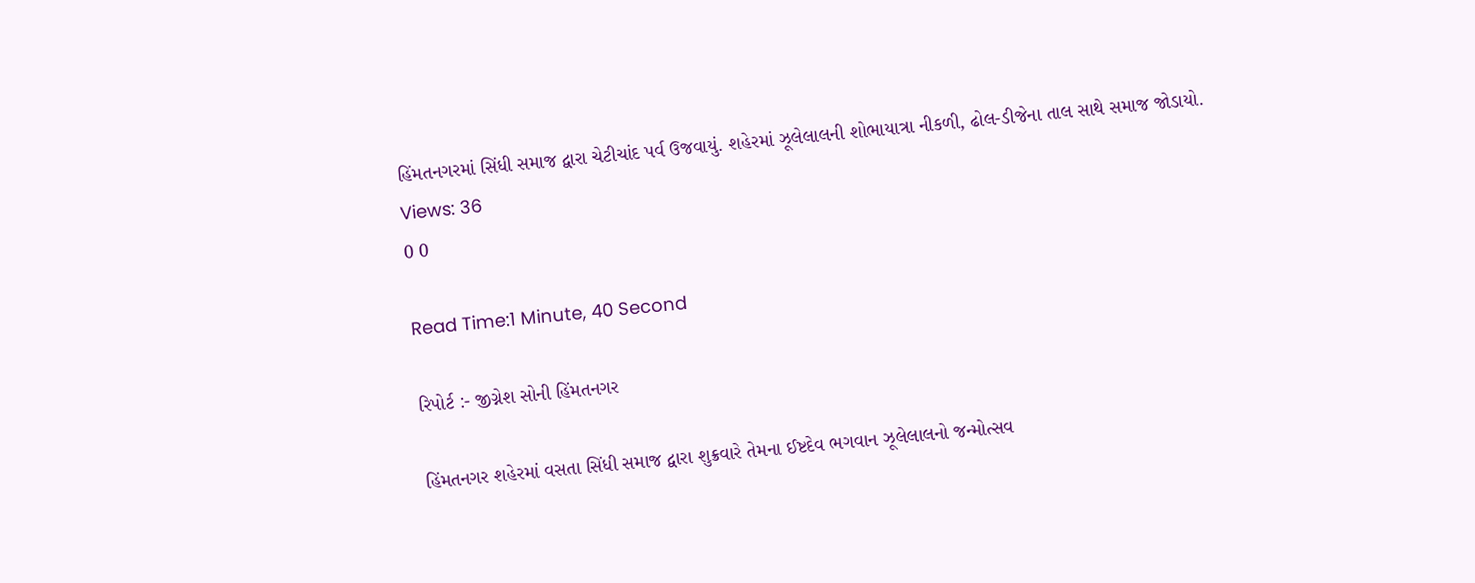હિંમતનગરમાં સિંધી સમાજ દ્વારા ચેટીચાંદ પર્વ ઉજવાયું. શહેરમાં ઝૂલેલાલની શોભાયાત્રા નીકળી, ઢોલ-ડીજેના તાલ સાથે સમાજ જોડાયો.
Views: 36
0 0

Read Time:1 Minute, 40 Second

રિપોર્ટ :- જીગ્નેશ સોની હિંમતનગર

હિંમતનગર શહેરમાં વસતા સિંધી સમાજ દ્વારા શુક્રવારે તેમના ઈષ્ટદેવ ભગવાન ઝૂલેલાલનો જન્મોત્સવ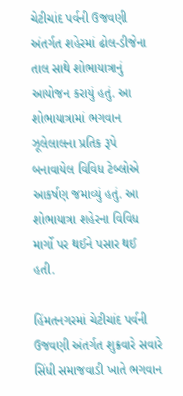ચેટીચાંદ પર્વની ઉજવણી અંતર્ગત શહેરમાં ઢોલ-ડીજેના તાલ સાથે શોભાયાત્રાનું આયોજન કરાયું હતું. આ શોભાયાત્રામાં ભગવાન ઝૂલેલાલના પ્રતિક રૂપે બનાવાયેલ વિવિધ ટેબ્લોએ આકર્ષણ જમાવ્યું હતું. આ શોભાયાત્રા શહેરના વિવિધ માર્ગો પર થઈને પસાર થઈ હતી.

હિંમતનગરમાં ચેટીચાંદ પર્વની ઉજવણી અંતર્ગત શુક્રવારે સવારે સિંધી સમાજવાડી ખાતે ભગવાન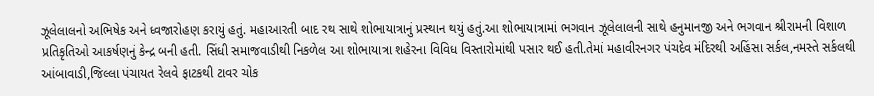ઝૂલેલાલનો અભિષેક અને ધ્વજારોહણ કરાયું હતું. મહાઆરતી બાદ રથ સાથે શોભાયાત્રાનું પ્રસ્થાન થયું હતું.આ શોભાયાત્રામાં ભગવાન ઝૂલેલાલની સાથે હનુમાનજી અને ભગવાન શ્રીરામની વિશાળ પ્રતિકૃતિઓ આકર્ષણનું કેન્દ્ર બની હતી. સિંધી સમાજવાડીથી નિકળેલ આ શોભાયાત્રા શહેરના વિવિધ વિસ્તારોમાંથી પસાર થઈ હતી.તેમાં મહાવીરનગર પંચદેવ મંદિરથી અહિંસા સર્કલ,નમસ્તે સર્કલથી આંબાવાડી,જિલ્લા પંચાયત રેલવે ફાટકથી ટાવર ચોક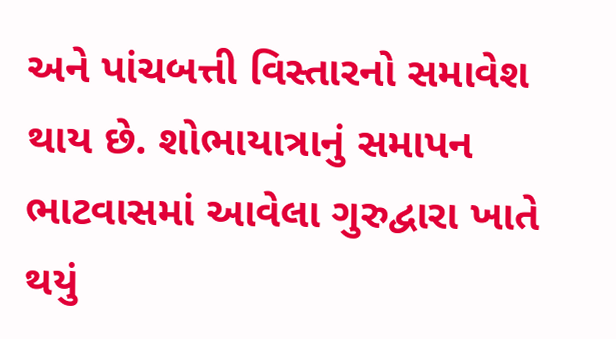અને પાંચબત્તી વિસ્તારનો સમાવેશ થાય છે. શોભાયાત્રાનું સમાપન ભાટવાસમાં આવેલા ગુરુદ્વારા ખાતે થયું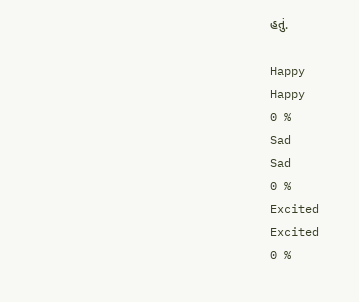હતું.

Happy
Happy
0 %
Sad
Sad
0 %
Excited
Excited
0 %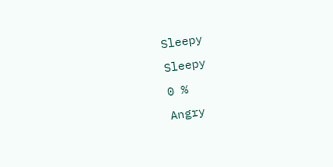Sleepy
Sleepy
0 %
Angry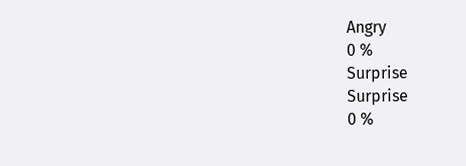Angry
0 %
Surprise
Surprise
0 %